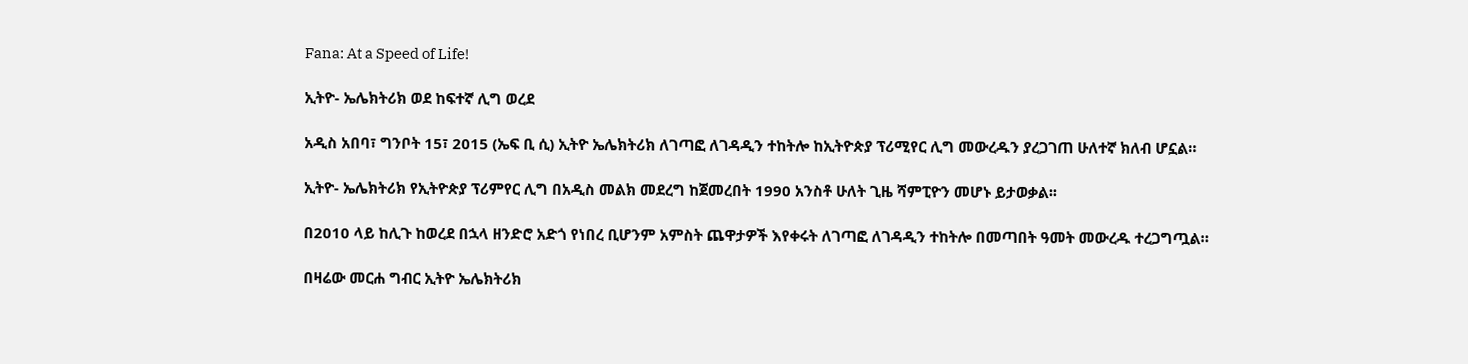Fana: At a Speed of Life!

ኢትዮ- ኤሌክትሪክ ወደ ከፍተኛ ሊግ ወረደ

አዲስ አበባ፣ ግንቦት 15፣ 2015 (ኤፍ ቢ ሲ) ኢትዮ ኤሌክትሪክ ለገጣፎ ለገዳዲን ተከትሎ ከኢትዮጵያ ፕሪሚየር ሊግ መውረዱን ያረጋገጠ ሁለተኛ ክለብ ሆኗል።

ኢትዮ- ኤሌክትሪክ የኢትዮጵያ ፕሪምየር ሊግ በአዲስ መልክ መደረግ ከጀመረበት 1990 አንስቶ ሁለት ጊዜ ሻምፒዮን መሆኑ ይታወቃል፡፡

በ2010 ላይ ከሊጉ ከወረደ በኋላ ዘንድሮ አድጎ የነበረ ቢሆንም አምስት ጨዋታዎች እየቀሩት ለገጣፎ ለገዳዲን ተከትሎ በመጣበት ዓመት መውረዱ ተረጋግጧል።

በዛሬው መርሐ ግብር ኢትዮ ኤሌክትሪክ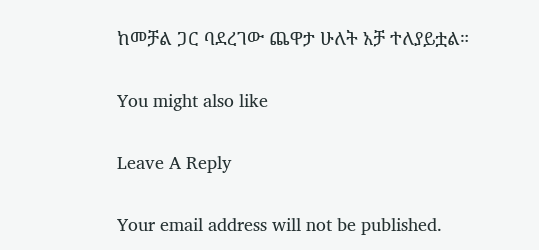ከመቻል ጋር ባደረገው ጨዋታ ሁለት አቻ ተለያይቷል።

You might also like

Leave A Reply

Your email address will not be published.